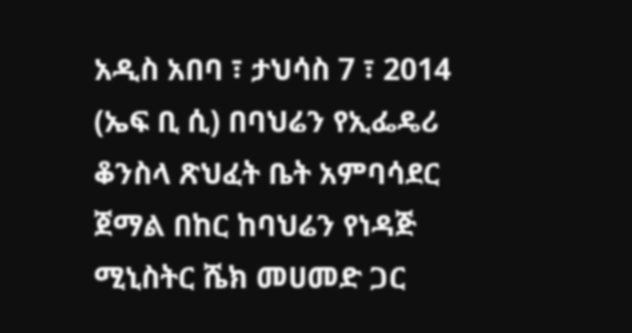አዲስ አበባ ፣ ታህሳስ 7 ፣ 2014 (ኤፍ ቢ ሲ) በባህሬን የኢፌዴሪ ቆንስላ ጽህፈት ቤት አምባሳደር ጀማል በከር ከባህሬን የነዳጅ ሚኒስትር ሼክ መሀመድ ጋር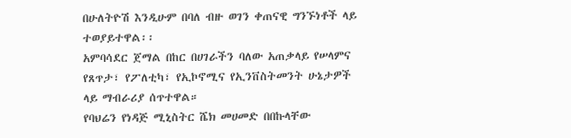በሁለትዮሽ እንዲሁም በባለ ብዙ ወገን ቀጠናዊ ግንኙነቶች ላይ ተወያይተዋል፡፡
አምባሳደር ጀማል በከር በሀገራችን ባለው አጠቃላይ የሠላምና የጸጥታ፣ የፖለቲካ፣ የኢኮኖሚና የኢንቨስትመንት ሁኔታዎች ላይ ማብራሪያ ሰጥተዋል።
የባህሬን የነዳጅ ሚኒስትር ሼክ መሀመድ በበኩላቸው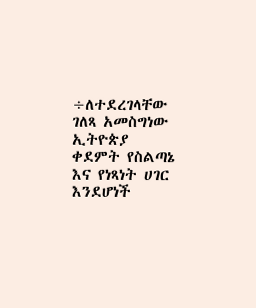÷ለተደረገላቸው ገለጻ አመስግነው ኢትዮጵያ ቀደምት የስልጣኔ እና የነጻነት ሀገር እንደሆነች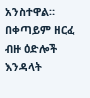አንስተዋል።
በቀጣይም ዘርፈ ብዙ ዕድሎች እንዳላት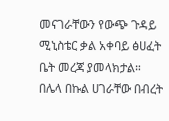መናገራቸውን የውጭ ጉዳይ ሚኒስቴር ቃል አቀባይ ፅሀፈት ቤት መረጃ ያመላክታል።
በሌላ በኩል ሀገራቸው በብረት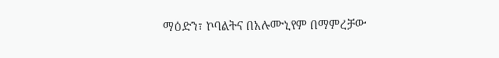ማዕድን፣ ኮባልትና በአሉሙኒየም በማምረቻው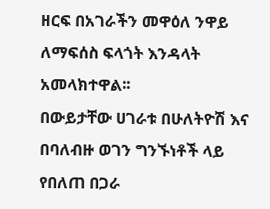ዘርፍ በአገራችን መዋዕለ ንዋይ ለማፍሰስ ፍላጎት እንዳላት አመላክተዋል፡፡
በውይታቸው ሀገራቱ በሁለትዮሽ እና በባለብዙ ወገን ግንኙነቶች ላይ የበለጠ በጋራ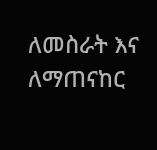ለመስራት እና ለማጠናከር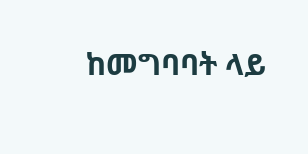ከመግባባት ላይ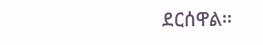ደርሰዋል፡፡